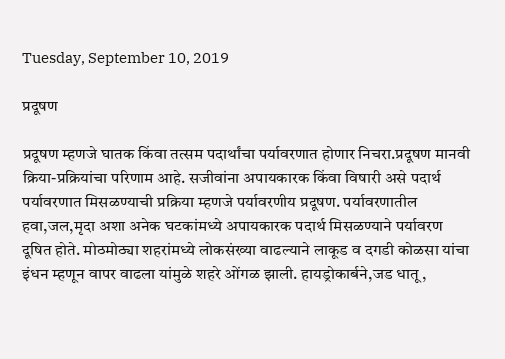Tuesday, September 10, 2019

प्रदूषण

प्रदूषण म्हणजे घातक किंवा तत्सम पदार्थांचा पर्यावरणात होणार निचरा.प्रदूषण मानवी क्रिया-प्रक्रियांचा परिणाम आहे. सजीवांना अपायकारक किंवा विषारी असे पदार्थ पर्यावरणात मिसळण्याची प्रक्रिया म्हणजे पर्यावरणीय प्रदूषण. पर्यावरणातील हवा,जल,मृदा अशा अनेक घटकांमध्ये अपायकारक पदार्थ मिसळण्याने पर्यावरण दूषित होते. मोठमोठ्या शहरांमध्ये लोकसंख्या वाढल्याने लाकूड व दगडी कोळसा यांचा इंधन म्हणून वापर वाढला यांमुळे शहरे ओंगळ झाली. हायड्रोकार्बने,जड धातू,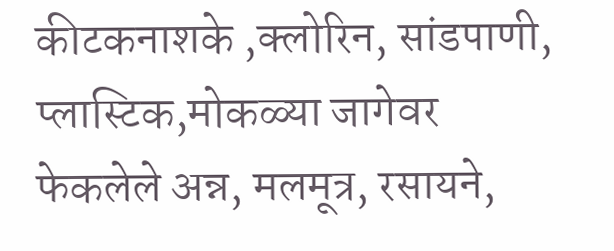कीटकनाशके ,क्लोरिन, सांडपाणी, प्लास्टिक,मोकळ्या जागेवर फेकलेले अन्न, मलमूत्र, रसायने,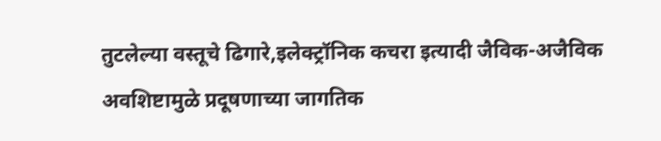तुटलेल्या वस्तूचे ढिगारे,इलेक्ट्रॉनिक कचरा इत्यादी जैविक-अजैविक अवशिष्टामुळे प्रदूषणाच्या जागतिक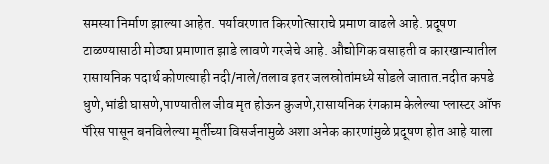समस्या निर्माण झाल्या आहेत. पर्यावरणात किरणोत्साराचे प्रमाण वाढले आहे. प्रदूषण टाळण्यासाठी मोठ्या प्रमाणात झाडे लावणे गरजेचे आहे. औद्योगिक वसाहती व कारखान्यातील रासायनिक पदार्थ कोणत्याही नदी/नाले/तलाव इतर जलस्रोतांमध्ये सोडले जातात.नदीत कपडे धुणे,भांडी घासणे,पाण्यातील जीव मृत होऊन कुजणे,रासायनिक रंगकाम केलेल्या प्लास्टर ऑफ पॅरिस पासून बनविलेल्या मूर्तीच्या विसर्जनामुळे अशा अनेक कारणांमुळे प्रदूषण होत आहे याला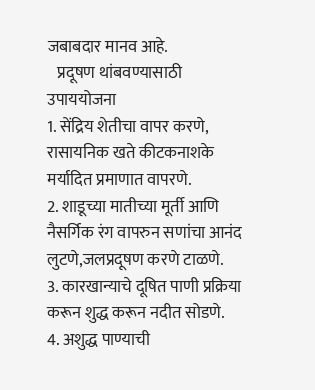जबाबदार मानव आहे.
   प्रदूषण थांबवण्यासाठी  उपाययोजना
1. सेंद्रिय शेतीचा वापर करणे, रासायनिक खते कीटकनाशके मर्यादित प्रमाणात वापरणे.
2. शाडूच्या मातीच्या मूर्ती आणि नैसर्गिक रंग वापरुन सणांचा आनंद लुटणे,जलप्रदूषण करणे टाळणे.
3. कारखान्याचे दूषित पाणी प्रक्रिया करून शुद्ध करून नदीत सोडणे.
4. अशुद्ध पाण्याची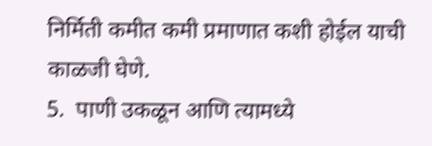निर्मिती कमीत कमी प्रमाणात कशी होईल याची काळजी घेणे.
5.  पाणी उकळून आणि त्यामध्ये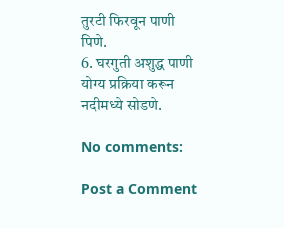तुरटी फिरवून पाणी पिणे.
6. घरगुती अशुद्ध पाणी योग्य प्रक्रिया करून नदीमध्ये सोडणे.

No comments:

Post a Comment